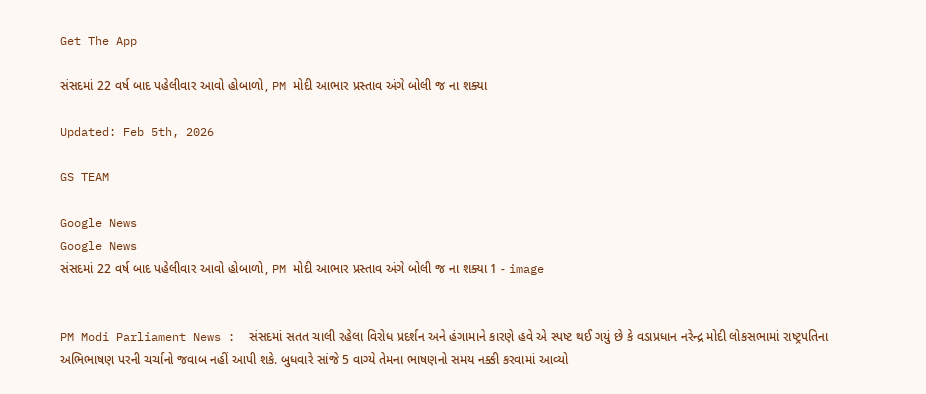Get The App

સંસદમાં 22 વર્ષ બાદ પહેલીવાર આવો હોબાળો, PM મોદી આભાર પ્રસ્તાવ અંગે બોલી જ ના શક્યા

Updated: Feb 5th, 2026

GS TEAM

Google News
Google News
સંસદમાં 22 વર્ષ બાદ પહેલીવાર આવો હોબાળો, PM મોદી આભાર પ્રસ્તાવ અંગે બોલી જ ના શક્યા 1 - image


PM Modi Parliament News :  સંસદમાં સતત ચાલી રહેલા વિરોધ પ્રદર્શન અને હંગામાને કારણે હવે એ સ્પષ્ટ થઈ ગયું છે કે વડાપ્રધાન નરેન્દ્ર મોદી લોકસભામાં રાષ્ટ્રપતિના અભિભાષણ પરની ચર્ચાનો જવાબ નહીં આપી શકે. બુધવારે સાંજે 5 વાગ્યે તેમના ભાષણનો સમય નક્કી કરવામાં આવ્યો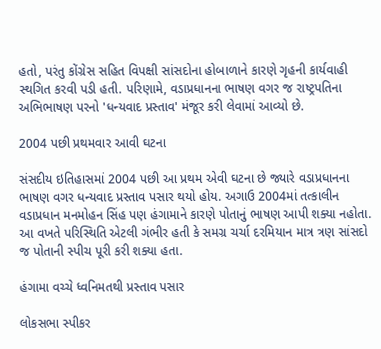હતો, પરંતુ કોંગ્રેસ સહિત વિપક્ષી સાંસદોના હોબાળાને કારણે ગૃહની કાર્યવાહી સ્થગિત કરવી પડી હતી. પરિણામે, વડાપ્રધાનના ભાષણ વગર જ રાષ્ટ્રપતિના અભિભાષણ પરનો 'ધન્યવાદ પ્રસ્તાવ' મંજૂર કરી લેવામાં આવ્યો છે.

2004 પછી પ્રથમવાર આવી ઘટના

સંસદીય ઇતિહાસમાં 2004 પછી આ પ્રથમ એવી ઘટના છે જ્યારે વડાપ્રધાનના ભાષણ વગર ધન્યવાદ પ્રસ્તાવ પસાર થયો હોય. અગાઉ 2004માં તત્કાલીન વડાપ્રધાન મનમોહન સિંહ પણ હંગામાને કારણે પોતાનું ભાષણ આપી શક્યા નહોતા. આ વખતે પરિસ્થિતિ એટલી ગંભીર હતી કે સમગ્ર ચર્ચા દરમિયાન માત્ર ત્રણ સાંસદો જ પોતાની સ્પીચ પૂરી કરી શક્યા હતા.

હંગામા વચ્ચે ધ્વનિમતથી પ્રસ્તાવ પસાર

લોકસભા સ્પીકર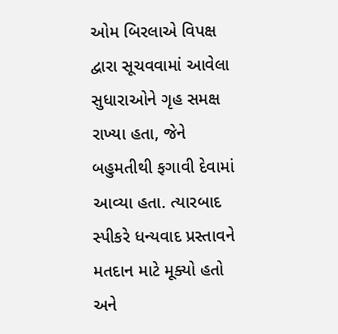ઓમ બિરલાએ વિપક્ષ દ્વારા સૂચવવામાં આવેલા સુધારાઓને ગૃહ સમક્ષ રાખ્યા હતા, જેને બહુમતીથી ફગાવી દેવામાં આવ્યા હતા. ત્યારબાદ સ્પીકરે ધન્યવાદ પ્રસ્તાવને મતદાન માટે મૂક્યો હતો અને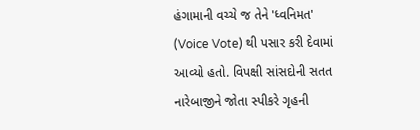હંગામાની વચ્ચે જ તેને 'ધ્વનિમત' (Voice Vote) થી પસાર કરી દેવામાં આવ્યો હતો. વિપક્ષી સાંસદોની સતત નારેબાજીને જોતા સ્પીકરે ગૃહની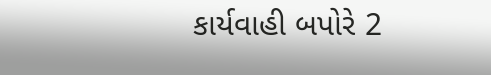કાર્યવાહી બપોરે 2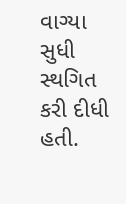વાગ્યા સુધી સ્થગિત કરી દીધી હતી.